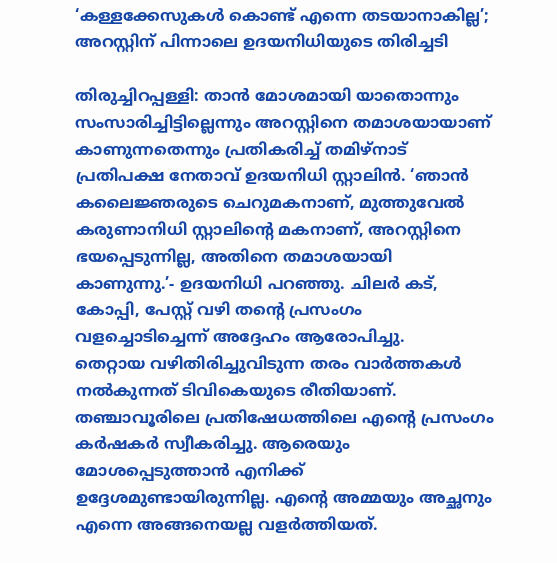‘കള്ളക്കേസുകൾ കൊണ്ട് എന്നെ തടയാനാകില്ല’; അറസ്റ്റിന് പിന്നാലെ ഉദയനിധിയുടെ തിരിച്ചടി

തിരുച്ചിറപ്പള്ളി: താൻ മോശമായി യാതൊന്നും സംസാരിച്ചിട്ടില്ലെന്നും അറസ്റ്റിനെ തമാശയായാണ് കാണുന്നതെന്നും പ്രതികരിച്ച് തമിഴ്നാട് പ്രതിപക്ഷ നേതാവ് ഉദയനിധി സ്റ്റാലിൻ. ‘ഞാൻ കലൈജ്ഞരുടെ ചെറുമകനാണ്, മുത്തുവേൽ കരുണാനിധി സ്റ്റാലിന്റെ മകനാണ്, അറസ്റ്റിനെ ഭയപ്പെടുന്നില്ല, അതിനെ തമാശയായി കാണുന്നു.’- ഉദയനിധി പറഞ്ഞു. ചിലർ കട്, കോപ്പി, പേസ്റ്റ് വഴി തന്റെ പ്രസംഗം വളച്ചൊടിച്ചെന്ന് അദ്ദേഹം ആരോപിച്ചു.
തെറ്റായ വഴിതിരിച്ചുവിടുന്ന തരം വാർത്തകൾ നൽകുന്നത് ടിവികെയുടെ രീതിയാണ്. തഞ്ചാവൂരിലെ പ്രതിഷേധത്തിലെ എന്റെ പ്രസംഗം കർഷകർ സ്വീകരിച്ചു. ആരെയും മോശപ്പെടുത്താൻ എനിക്ക് ഉദ്ദേശമുണ്ടായിരുന്നില്ല. എന്റെ അമ്മയും അച്ഛനും എന്നെ അങ്ങനെയല്ല വളർത്തിയത്.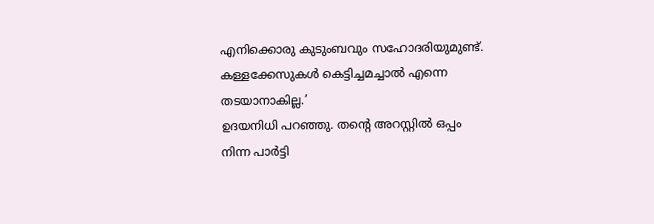എനിക്കൊരു കുടുംബവും സഹോദരിയുമുണ്ട്. കള്ളക്കേസുകൾ കെട്ടിച്ചമച്ചാൽ എന്നെ തടയാനാകില്ല.’
ഉദയനിധി പറഞ്ഞു. തന്റെ അറസ്റ്റിൽ ഒപ്പം നിന്ന പാർട്ടി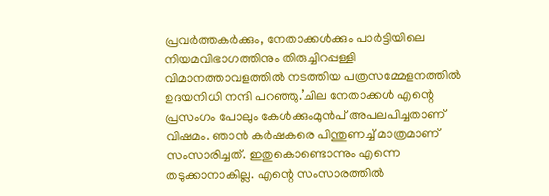പ്രവർത്തകർക്കും, നേതാക്കൾക്കും പാർട്ടിയിലെ നിയമവിഭാഗത്തിനും തിരുച്ചിറപ്പള്ളി വിമാനത്താവളത്തിൽ നടത്തിയ പത്രസമ്മേളനത്തിൽ ഉദയനിധി നന്ദി പറഞ്ഞു.’ചില നേതാക്കൾ എന്റെ പ്രസംഗം പോലും കേൾക്കുംമുൻപ് അപലപിച്ചതാണ് വിഷമം. ഞാൻ കർഷകരെ പിന്തുണച്ച് മാത്രമാണ് സംസാരിച്ചത്. ഇതുകൊണ്ടൊന്നും എന്നെ തടുക്കാനാകില്ല. എന്റെ സംസാരത്തിൽ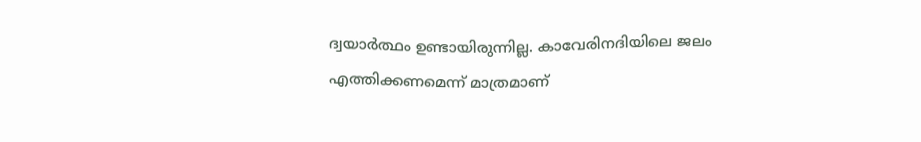ദ്വയാർത്ഥം ഉണ്ടായിരുന്നില്ല. കാവേരിനദിയിലെ ജലം എത്തിക്കണമെന്ന് മാത്രമാണ്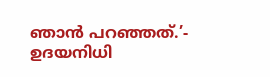ഞാൻ പറഞ്ഞത്.’- ഉദയനിധി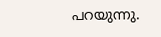പറയുന്നു.